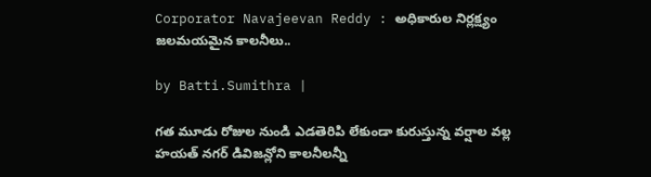Corporator Navajeevan Reddy : అధికారుల నిర్లక్ష్యం జలమయమైన కాలనీలు..

by Batti.Sumithra |

గత మూడు రోజుల నుండి ఎడతెరిపి లేకుండా కురుస్తున్న వర్షాల వల్ల హయత్ నగర్ డివిజన్లోని కాలనీలన్నీ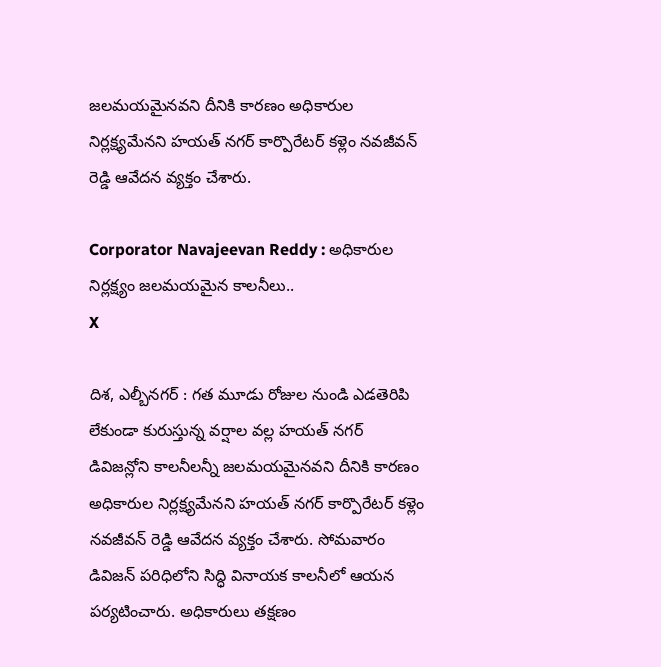జలమయమైనవని దీనికి కారణం అధికారుల నిర్లక్ష్యమేనని హయత్ నగర్ కార్పొరేటర్ కళ్లెం నవజీవన్ రెడ్డి ఆవేదన వ్యక్తం చేశారు.

Corporator Navajeevan Reddy : అధికారుల నిర్లక్ష్యం జలమయమైన కాలనీలు..
X

దిశ, ఎల్బీనగర్ : గత మూడు రోజుల నుండి ఎడతెరిపి లేకుండా కురుస్తున్న వర్షాల వల్ల హయత్ నగర్ డివిజన్లోని కాలనీలన్నీ జలమయమైనవని దీనికి కారణం అధికారుల నిర్లక్ష్యమేనని హయత్ నగర్ కార్పొరేటర్ కళ్లెం నవజీవన్ రెడ్డి ఆవేదన వ్యక్తం చేశారు. సోమవారం డివిజన్ పరిధిలోని సిద్ధి వినాయక కాలనీలో ఆయన పర్యటించారు. అధికారులు తక్షణం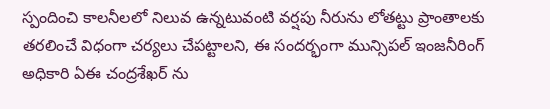స్పందించి కాలనీలలో నిలువ ఉన్నటువంటి వర్షపు నీరును లోతట్టు ప్రాంతాలకు తరలించే విధంగా చర్యలు చేపట్టాలని, ఈ సందర్భంగా మున్సిపల్ ఇంజనీరింగ్ అధికారి ఏఈ చంద్రశేఖర్ ను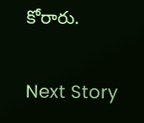కోరారు.

Next Story